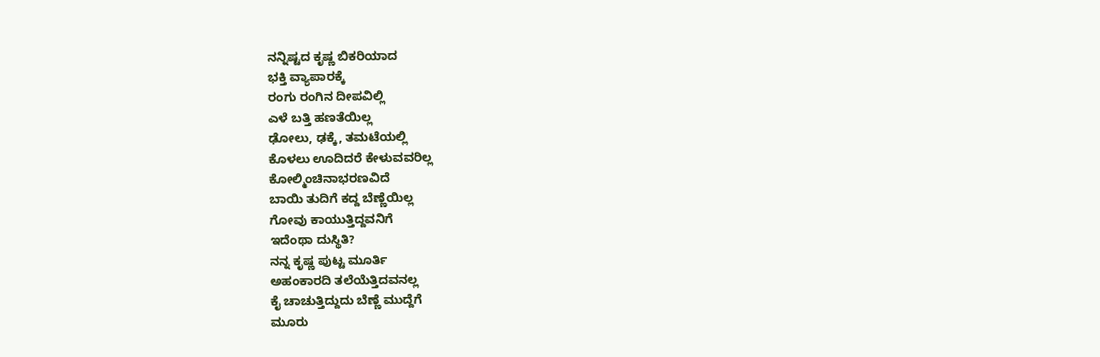ನನ್ನಿಷ್ಟದ ಕೃಷ್ಣ ಬಿಕರಿಯಾದ
ಭಕ್ತಿ ವ್ಯಾಪಾರಕ್ಕೆ
ರಂಗು ರಂಗಿನ ದೀಪವಿಲ್ಲಿ
ಎಳೆ ಬತ್ತಿ ಹಣತೆಯಿಲ್ಲ
ಢೋಲು, ಢಕ್ಕೆ, ತಮಟೆಯಲ್ಲಿ
ಕೊಳಲು ಊದಿದರೆ ಕೇಳುವವರಿಲ್ಲ
ಕೋಲ್ಮಿಂಚಿನಾಭರಣವಿದೆ
ಬಾಯಿ ತುದಿಗೆ ಕದ್ದ ಬೆಣ್ಣೆಯಿಲ್ಲ
ಗೋವು ಕಾಯುತ್ತಿದ್ದವನಿಗೆ
ಇದೆಂಥಾ ದುಸ್ಥಿತಿ?
ನನ್ನ ಕೃಷ್ಣ ಪುಟ್ಟ ಮೂರ್ತಿ
ಅಹಂಕಾರದಿ ತಲೆಯೆತ್ತಿದವನಲ್ಲ
ಕೈ ಚಾಚುತ್ತಿದ್ದುದು ಬೆಣ್ಣೆ ಮುದ್ದೆಗೆ
ಮೂರು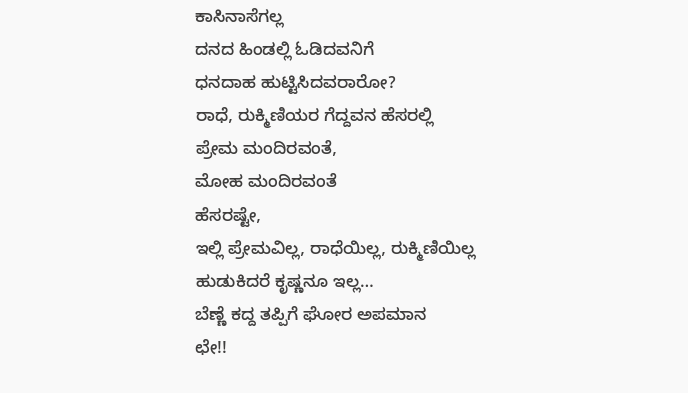ಕಾಸಿನಾಸೆಗಲ್ಲ
ದನದ ಹಿಂಡಲ್ಲಿ ಓಡಿದವನಿಗೆ
ಧನದಾಹ ಹುಟ್ಟಿಸಿದವರಾರೋ?
ರಾಧೆ, ರುಕ್ಮಿಣಿಯರ ಗೆದ್ದವನ ಹೆಸರಲ್ಲಿ
ಪ್ರೇಮ ಮಂದಿರವಂತೆ,
ಮೋಹ ಮಂದಿರವಂತೆ
ಹೆಸರಷ್ಟೇ,
ಇಲ್ಲಿ ಪ್ರೇಮವಿಲ್ಲ, ರಾಧೆಯಿಲ್ಲ, ರುಕ್ಮಿಣಿಯಿಲ್ಲ
ಹುಡುಕಿದರೆ ಕೃಷ್ಣನೂ ಇಲ್ಲ…
ಬೆಣ್ಣೆ ಕದ್ದ ತಪ್ಪಿಗೆ ಘೋರ ಅಪಮಾನ
ಛೇ!!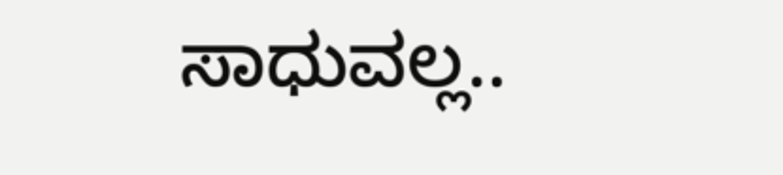ಸಾಧುವಲ್ಲ..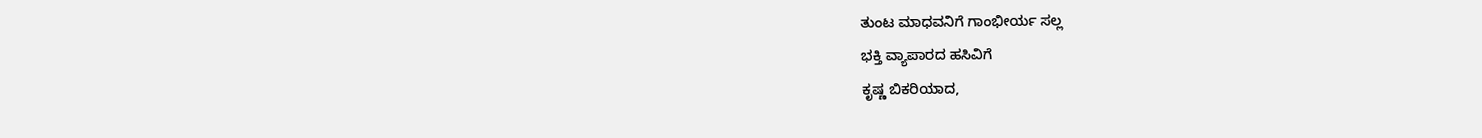ತುಂಟ ಮಾಧವನಿಗೆ ಗಾಂಭೀರ್ಯ ಸಲ್ಲ
ಭಕ್ತಿ ವ್ಯಾಪಾರದ ಹಸಿವಿಗೆ
ಕೃಷ್ಣ ಬಿಕರಿಯಾದ,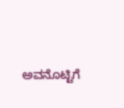ಅವನೊಟ್ಟಿಗೆ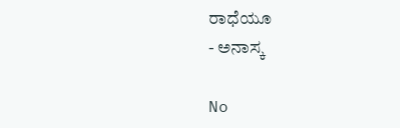ರಾಧೆಯೂ
- ಅನಾಸ್ಕ

No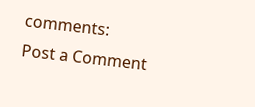comments:
Post a Comment